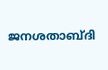ജനശതാബ്ദി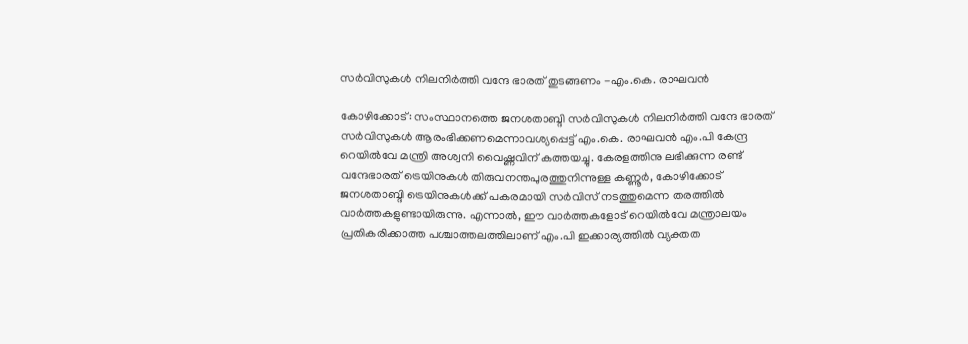സർവിസുകൾ നിലനിർത്തി വന്ദേ ഭാരത് തുടങ്ങണം -എം.കെ. രാഘവൻ

കോഴിക്കോട്: സംസ്ഥാനത്തെ ജനശതാബ്ദി സർവിസുകൾ നിലനിർത്തി വന്ദേ ഭാരത് സർവിസുകൾ ആരംഭിക്കണമെന്നാവശ്യപ്പെട്ട് എം.കെ. രാഘവൻ എം.പി കേന്ദ്ര റെയിൽവേ മന്ത്രി അശ്വനി വൈഷ്ണവിന് കത്തയച്ചു. കേരളത്തിനു ലഭിക്കുന്ന രണ്ട് വന്ദേഭാരത് ട്രെയിനുകൾ തിരുവനന്തപുരത്തുനിന്നുള്ള കണ്ണൂർ, കോഴിക്കോട് ജനശതാബ്ദി ട്രെയിനുകൾക്ക് പകരമായി സർവിസ് നടത്തുമെന്ന തരത്തിൽ വാർത്തകളുണ്ടായിരുന്നു. എന്നാൽ, ഈ വാർത്തകളോട് റെയിൽവേ മന്ത്രാലയം പ്രതികരിക്കാത്ത പശ്ചാത്തലത്തിലാണ് എം.പി ഇക്കാര്യത്തിൽ വ്യക്തത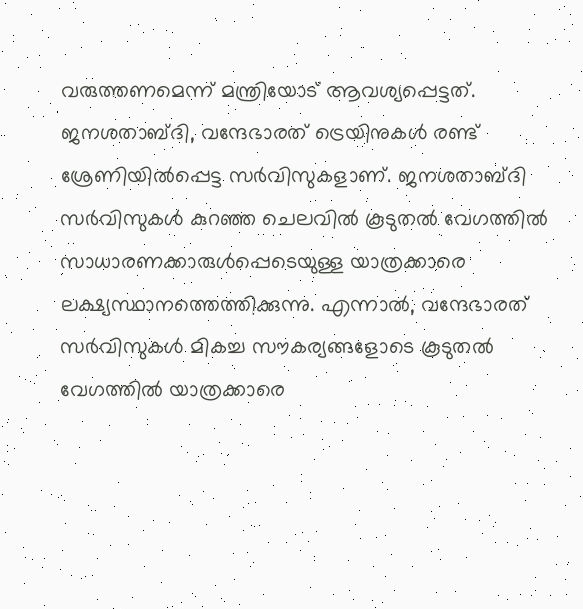വരുത്തണമെന്ന് മന്ത്രിയോട് ആവശ്യപ്പെട്ടത്. ജനശതാബ്ദി, വന്ദേഭാരത് ട്രെയിനുകൾ രണ്ട് ശ്രേണിയിൽപ്പെട്ട സർവിസുകളാണ്. ജനശതാബ്ദി സർവിസുകൾ കുറഞ്ഞ ചെലവിൽ കൂടുതൽ വേഗത്തിൽ സാധാരണക്കാരുൾപ്പെടെയുള്ള യാത്രക്കാരെ ലക്ഷ്യസ്ഥാനത്തെത്തിക്കുന്നു. എന്നാൽ, വന്ദേഭാരത് സർവിസുകൾ മികച്ച സൗകര്യങ്ങളോടെ കൂടുതൽ വേഗത്തിൽ യാത്രക്കാരെ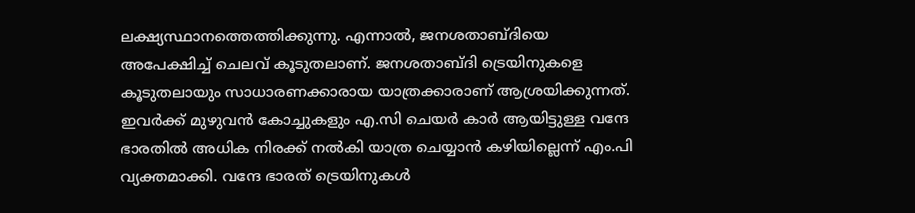ലക്ഷ്യസ്ഥാനത്തെത്തിക്കുന്നു. എന്നാൽ, ജനശതാബ്ദിയെ അപേക്ഷിച്ച് ചെലവ് കൂടുതലാണ്. ജനശതാബ്ദി ട്രെയിനുകളെ കൂടുതലായും സാധാരണക്കാരായ യാത്രക്കാരാണ് ആശ്രയിക്കുന്നത്. ഇവർക്ക് മുഴുവൻ കോച്ചുകളും എ.സി ചെയർ കാർ ആയിട്ടുള്ള വന്ദേ ഭാരതിൽ അധിക നിരക്ക് നൽകി യാത്ര ചെയ്യാൻ കഴിയില്ലെന്ന് എം.പി വ്യക്തമാക്കി. വന്ദേ ഭാരത് ട്രെയിനുകൾ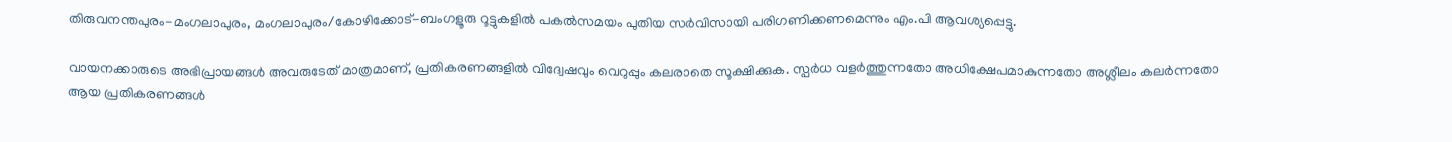തിരുവനന്തപുരം-മംഗലാപുരം, മംഗലാപുരം/കോഴിക്കോട്-ബംഗളൂരു റൂട്ടുകളിൽ പകൽസമയം പുതിയ സർവിസായി പരിഗണിക്കണമെന്നും എം.പി ആവശ്യപ്പെട്ടു.

വായനക്കാരുടെ അഭിപ്രായങ്ങള്‍ അവരുടേത് മാത്രമാണ്, പ്രതികരണങ്ങളിൽ വിദ്വേഷവും വെറുപ്പും കലരാതെ സൂക്ഷിക്കുക. സ്പർധ വളർത്തുന്നതോ അധിക്ഷേപമാകുന്നതോ അശ്ലീലം കലർന്നതോ ആയ പ്രതികരണങ്ങൾ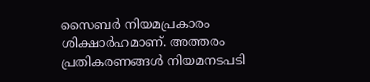സൈബർ നിയമപ്രകാരം ശിക്ഷാർഹമാണ്. അത്തരം പ്രതികരണങ്ങൾ നിയമനടപടി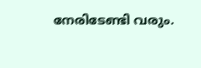നേരിടേണ്ടി വരും.